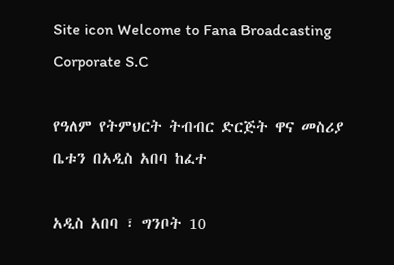Site icon Welcome to Fana Broadcasting Corporate S.C

የዓለም የትምህርት ትብብር ድርጅት ዋና መስሪያ ቤቱን በአዲስ አበባ ከፈተ

አዲስ አበባ ፣ ግንቦት 10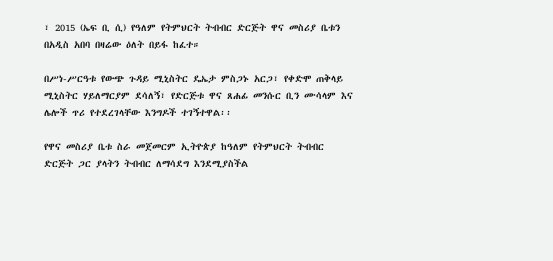፣ 2015 (ኤፍ ቢ ሲ) የዓለም የትምህርት ትብብር ድርጅት ዋና መስሪያ ቤቱን በአዲስ አበባ በዛሬው ዕለት በይፋ ከፈተ።

በሥነ-ሥርዓቱ የውጭ ጉዳይ ሚኒስትር ዴኤታ ምስጋኑ አርጋ፣ የቀድሞ ጠቅላይ ሚኒስትር ሃይለማርያም ደሳለኝ፣ የድርጅቱ ዋና ጸሐፊ መንሱር ቢን ሙሳላም እና ሌሎች ጥሪ የተደረገላቸው እንግዶች ተገኝተዋል፡፡

የዋና መስሪያ ቤቱ ስራ መጀመርም ኢትዮጵያ ከዓለም የትምህርት ትብብር ድርጅት ጋር ያላትን ትብብር ለማሳደግ እንደሚያስችል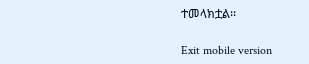ተመላክቷል፡፡

Exit mobile version